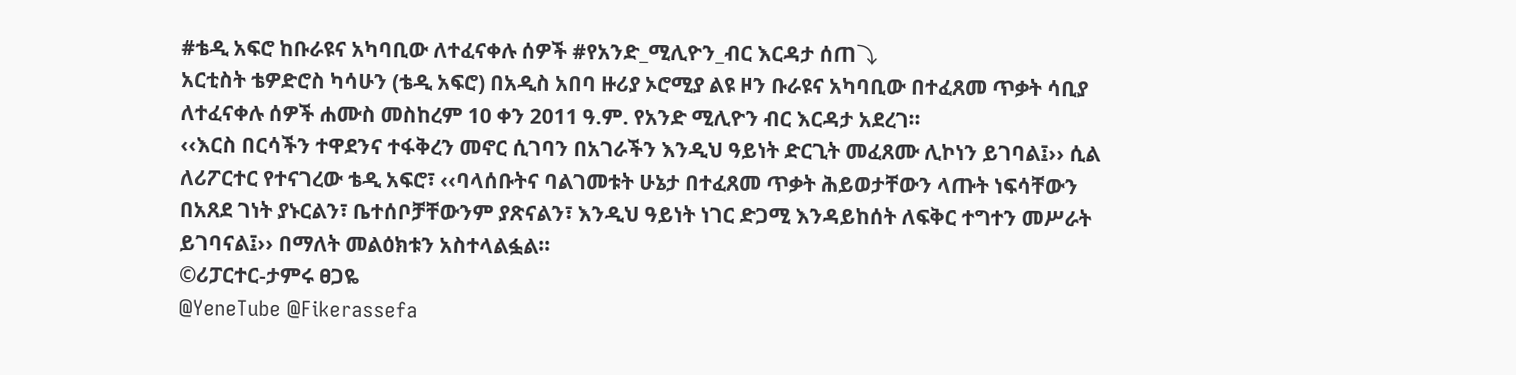#ቴዲ አፍሮ ከቡራዩና አካባቢው ለተፈናቀሉ ሰዎች #የአንድ_ሚሊዮን_ብር እርዳታ ሰጠ⤵
አርቲስት ቴዎድሮስ ካሳሁን (ቴዲ አፍሮ) በአዲስ አበባ ዙሪያ ኦሮሚያ ልዩ ዞን ቡራዩና አካባቢው በተፈጸመ ጥቃት ሳቢያ ለተፈናቀሉ ሰዎች ሐሙስ መስከረም 10 ቀን 2011 ዓ.ም. የአንድ ሚሊዮን ብር እርዳታ አደረገ፡፡
‹‹እርስ በርሳችን ተዋደንና ተፋቅረን መኖር ሲገባን በአገራችን እንዲህ ዓይነት ድርጊት መፈጸሙ ሊኮነን ይገባል፤›› ሲል ለሪፖርተር የተናገረው ቴዲ አፍሮ፣ ‹‹ባላሰቡትና ባልገመቱት ሁኔታ በተፈጸመ ጥቃት ሕይወታቸውን ላጡት ነፍሳቸውን በአጸደ ገነት ያኑርልን፣ ቤተሰቦቻቸውንም ያጽናልን፣ እንዲህ ዓይነት ነገር ድጋሚ እንዳይከሰት ለፍቅር ተግተን መሥራት ይገባናል፤›› በማለት መልዕክቱን አስተላልፏል፡፡
©ሪፓርተር-ታምሩ ፀጋዬ
@YeneTube @Fikerassefa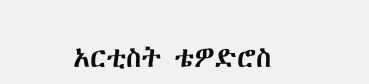አርቲስት ቴዎድሮስ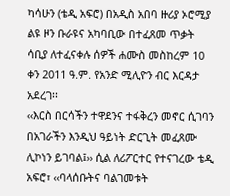ካሳሁን (ቴዲ አፍሮ) በአዲስ አበባ ዙሪያ ኦሮሚያ ልዩ ዞን ቡራዩና አካባቢው በተፈጸመ ጥቃት ሳቢያ ለተፈናቀሉ ሰዎች ሐሙስ መስከረም 10 ቀን 2011 ዓ.ም. የአንድ ሚሊዮን ብር እርዳታ አደረገ፡፡
‹‹እርስ በርሳችን ተዋደንና ተፋቅረን መኖር ሲገባን በአገራችን እንዲህ ዓይነት ድርጊት መፈጸሙ ሊኮነን ይገባል፤›› ሲል ለሪፖርተር የተናገረው ቴዲ አፍሮ፣ ‹‹ባላሰቡትና ባልገመቱት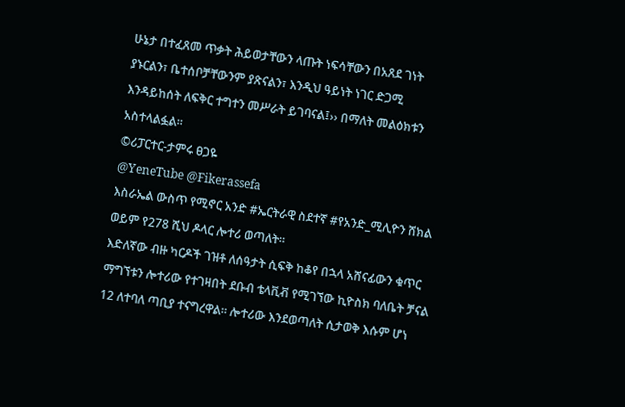ሁኔታ በተፈጸመ ጥቃት ሕይወታቸውን ላጡት ነፍሳቸውን በአጸደ ገነት ያኑርልን፣ ቤተሰቦቻቸውንም ያጽናልን፣ እንዲህ ዓይነት ነገር ድጋሚ እንዳይከሰት ለፍቅር ተግተን መሥራት ይገባናል፤›› በማለት መልዕክቱን አስተላልፏል፡፡
©ሪፓርተር-ታምሩ ፀጋዬ
@YeneTube @Fikerassefa
እስራኤል ውስጥ የሚኖር አንድ #ኤርትራዊ ስደተኛ #የአንድ_ሚሊዮን ሸክል ወይም የ278 ሺህ ዶላር ሎተሪ ወጣለት።
እድለኛው ብዙ ካርዶች ገዝቶ ለሰዓታት ሲፍቅ ከቆየ በኋላ አሸናፊውን ቁጥር ማግኘቱን ሎተሪው የተገዛበት ደቡብ ቴላቪቭ የሚገኘው ኪዮስክ ባለቤት ቻናል 12 ለተባለ ጣቢያ ተናግረዋል። ሎተሪው እንደወጣለት ሲታወቅ እሱም ሆነ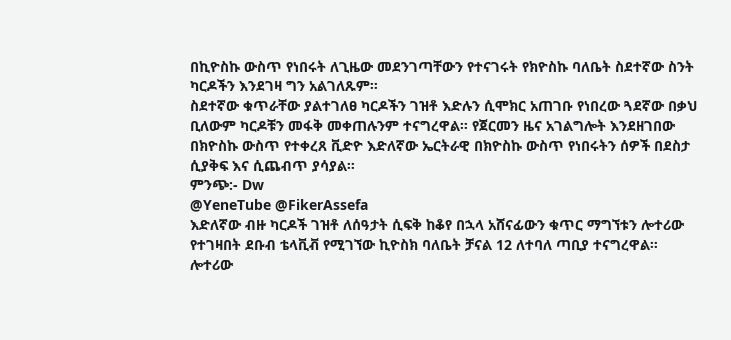በኪዮስኩ ውስጥ የነበሩት ለጊዜው መደንገጣቸውን የተናገሩት የክዮስኩ ባለቤት ስደተኛው ስንት ካርዶችን እንደገዛ ግን አልገለጹም።
ስደተኛው ቁጥራቸው ያልተገለፀ ካርዶችን ገዝቶ እድሉን ሲሞክር አጠገቡ የነበረው ጓደኛው በቃህ ቢለውም ካርዶቹን መፋቅ መቀጠሉንም ተናግረዋል። የጀርመን ዜና አገልግሎት እንደዘገበው በክዮስኩ ውስጥ የተቀረጸ ቪድዮ እድለኛው ኤርትራዊ በክዮስኩ ውስጥ የነበሩትን ሰዎች በደስታ ሲያቅፍ እና ሲጨብጥ ያሳያል።
ምንጭ:- Dw
@YeneTube @FikerAssefa
እድለኛው ብዙ ካርዶች ገዝቶ ለሰዓታት ሲፍቅ ከቆየ በኋላ አሸናፊውን ቁጥር ማግኘቱን ሎተሪው የተገዛበት ደቡብ ቴላቪቭ የሚገኘው ኪዮስክ ባለቤት ቻናል 12 ለተባለ ጣቢያ ተናግረዋል። ሎተሪው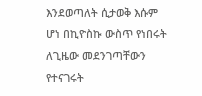እንደወጣለት ሲታወቅ እሱም ሆነ በኪዮስኩ ውስጥ የነበሩት ለጊዜው መደንገጣቸውን የተናገሩት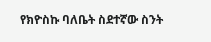የክዮስኩ ባለቤት ስደተኛው ስንት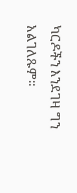ካርዶችን እንደገዛ ግን አልገለጹም።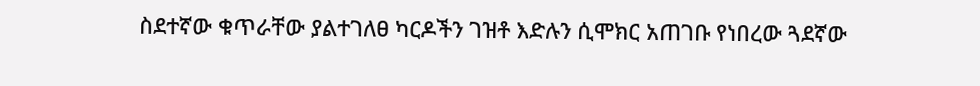ስደተኛው ቁጥራቸው ያልተገለፀ ካርዶችን ገዝቶ እድሉን ሲሞክር አጠገቡ የነበረው ጓደኛው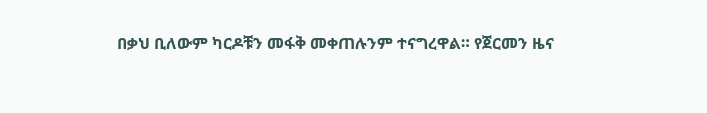በቃህ ቢለውም ካርዶቹን መፋቅ መቀጠሉንም ተናግረዋል። የጀርመን ዜና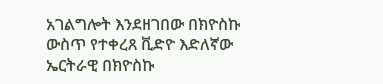አገልግሎት እንደዘገበው በክዮስኩ ውስጥ የተቀረጸ ቪድዮ እድለኛው ኤርትራዊ በክዮስኩ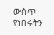ውስጥ የነበሩትን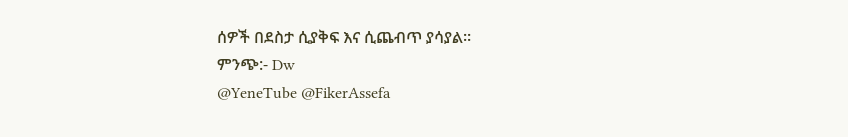ሰዎች በደስታ ሲያቅፍ እና ሲጨብጥ ያሳያል።
ምንጭ:- Dw
@YeneTube @FikerAssefa